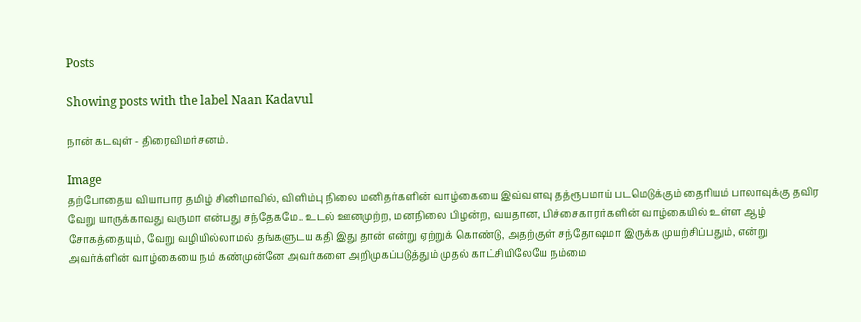Posts

Showing posts with the label Naan Kadavul

நான் கடவுள் - திரைவிமர்சனம்.

Image
தற்போதைய வியாபார தமிழ் சினிமாவில், விளிம்பு நிலை மனிதர்களின் வாழ்கையை இவ்வளவு தத்ரூபமாய் படமெடுக்கும் தைரியம் பாலாவுக்கு தவிர வேறு யாருக்காவது வருமா என்பது சந்தேகமே.. உடல் ஊனமுற்ற, மனநிலை பிழன்ற, வயதான, பிச்சைகாரர்களின் வாழ்கையில் உள்ள ஆழ் சோகத்தையும், வேறு வழியில்லாமல் தங்களுடய கதி இது தான் என்று ஏற்றுக் கொண்டு, அதற்குள் சந்தோஷமா இருக்க முயற்சிப்பதும், என்று அவர்க்ளின் வாழ்கையை நம் கண்முன்னே அவர்களை அறிமுகப்படுத்தும் முதல் காட்சியிலேயே நம்மை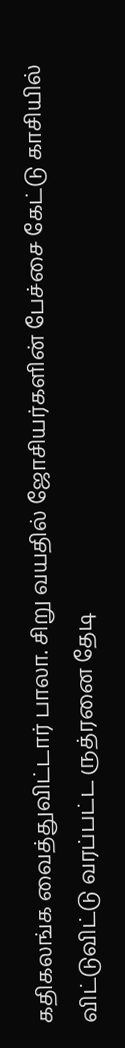கதிகலங்க வைத்துவிட்டார் பாலா. சிறு வயதில் ஜோசியர்களின் பேச்சை கேட்டு காசியில் விட்டுவிட்டு வரப்பட்ட ருத்ரனை தேடி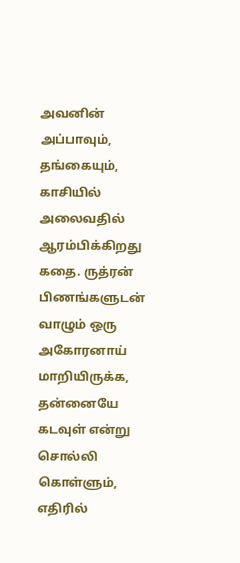அவனின் அப்பாவும், தங்கையும், காசியில் அலைவதில் ஆரம்பிக்கிறது கதை. ருத்ரன் பிணங்களுடன் வாழும் ஒரு அகோரனாய் மாறியிருக்க, தன்னையே கடவுள் என்று சொல்லி கொள்ளும், எதிரில்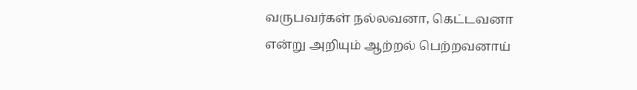வருபவர்கள் நல்லவனா, கெட்டவனா என்று அறியும் ஆற்றல் பெற்றவனாய்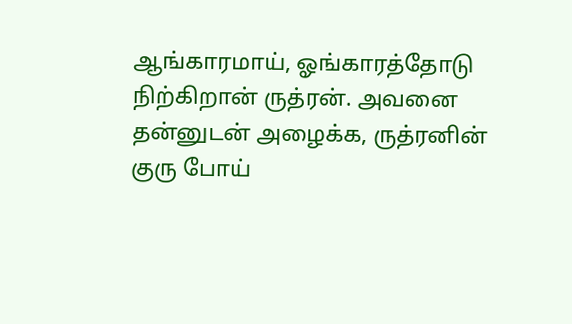ஆங்காரமாய், ஓங்காரத்தோடு நிற்கிறான் ருத்ரன். அவனை தன்னுடன் அழைக்க, ருத்ரனின் குரு போய்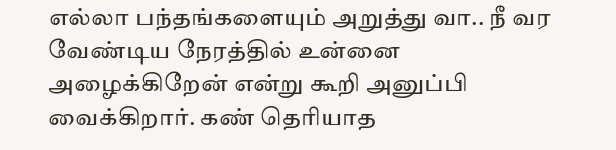எல்லா பந்தங்களையும் அறுத்து வா.. நீ வர வேண்டிய நேரத்தில் உன்னை அழைக்கிறேன் என்று கூறி அனுப்பி வைக்கிறார். கண் தெரியாத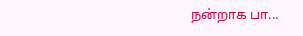நன்றாக பா...